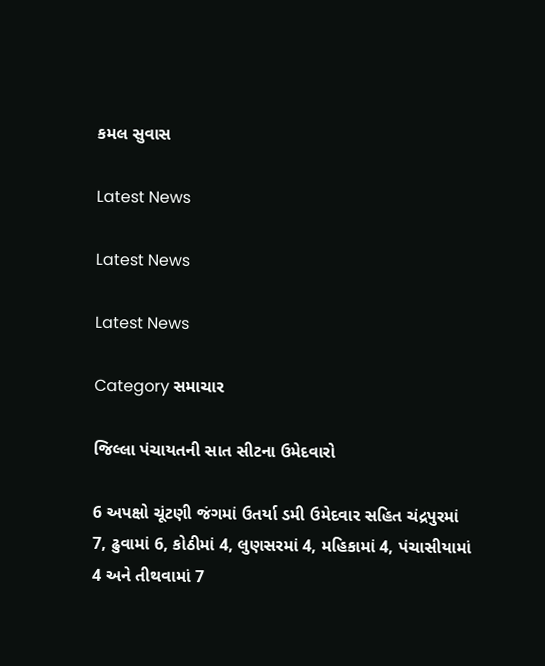કમલ સુવાસ

Latest News

Latest News

Latest News

Category સમાચાર

જિલ્લા પંચાયતની સાત સીટના ઉમેદવારો

6 અપક્ષો ચૂંટણી જંગમાં ઉતર્યા ડમી ઉમેદવાર સહિત ચંદ્રપુરમાં 7, ઢુવામાં 6, કોઠીમાં 4, લુણસરમાં 4, મહિકામાં 4, પંચાસીયામાં 4 અને તીથવામાં 7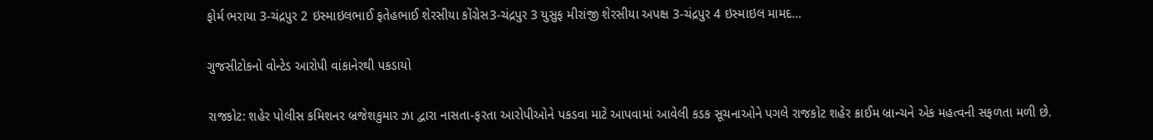ફોર્મ ભરાયા 3-ચંદ્રપુર 2 ઇસ્માઇલભાઈ ફતેહભાઈ શેરસીયા કોંગ્રેસ3-ચંદ્રપુર 3 યુસુફ મીરાંજી શેરસીયા અપક્ષ 3-ચંદ્રપુર 4 ઇસ્માઇલ મામદ…

ગુજસીટોકનો વોન્ટેડ આરોપી વાંકાનેરથી પકડાયો

રાજકોટ: શહેર પોલીસ કમિશનર બ્રજેશકુમાર ઝા દ્વારા નાસતા-ફરતા આરોપીઓને પકડવા માટે આપવામાં આવેલી કડક સૂચનાઓને પગલે રાજકોટ શહેર ક્રાઈમ બ્રાન્ચને એક મહત્વની સફળતા મળી છે.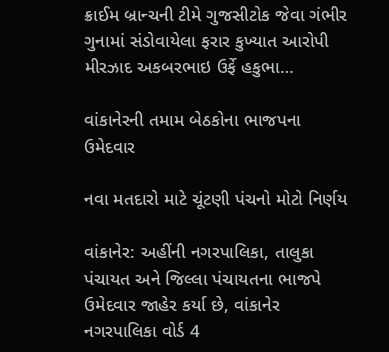ક્રાઈમ બ્રાન્ચની ટીમે ગુજસીટોક જેવા ગંભીર ગુનામાં સંડોવાયેલા ફરાર કુખ્યાત આરોપી મીરઝાદ અકબરભાઇ ઉર્ફે હકુભા…

વાંકાનેરની તમામ બેઠકોના ભાજપના ઉમેદવાર

નવા મતદારો માટે ચૂંટણી પંચનો મોટો નિર્ણય

વાંકાનેર: અહીંની નગરપાલિકા, તાલુકા પંચાયત અને જિલ્લા પંચાયતના ભાજપે ઉમેદવાર જાહેર કર્યા છે, વાંકાનેર નગરપાલિકા વોર્ડ 4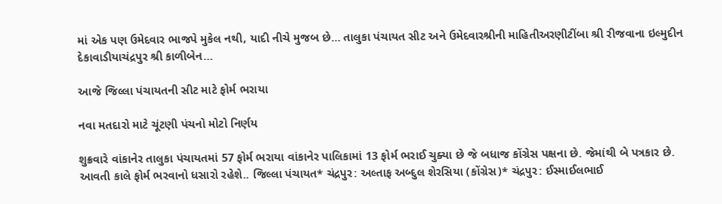માં એક પણ ઉમેદવાર ભાજપે મુકેલ નથી, યાદી નીચે મુજબ છે… તાલુકા પંચાયત સીટ અને ઉમેદવારશ્રીની માહિતીઅરણીટીંબા શ્રી રીજવાના ઇલ્મુદીન દેકાવાડીયાચંદ્રપુર શ્રી કાળીબેન…

આજે જિલ્લા પંચાયતની સીટ માટે ફોર્મ ભરાયા

નવા મતદારો માટે ચૂંટણી પંચનો મોટો નિર્ણય

શુક્રવારે વાંકાનેર તાલુકા પંચાયતમાં 57 ફોર્મ ભરાયા વાંકાનેર પાલિકામાં 13 ફોર્મ ભરાઈ ચુક્યા છે જે બધાજ કોંગ્રેસ પક્ષના છે. જેમાંથી બે પત્રકાર છે. આવતી કાલે ફોર્મ ભરવાનો ધસારો રહેશે.. જિલ્લા પંચાયત* ચંદ્રપુર: અલ્તાફ અબ્દુલ શેરસિયા (કોંગ્રેસ)* ચંદ્રપુર: ઈસ્માઈલભાઈ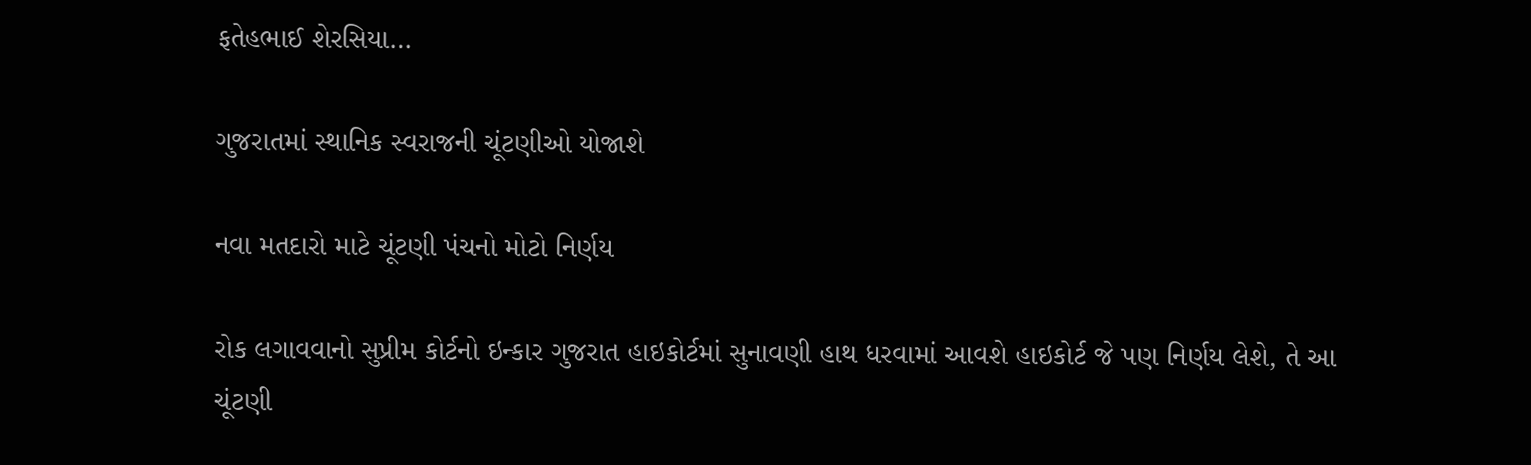ફતેહભાઈ શેરસિયા…

ગુજરાતમાં સ્થાનિક સ્વરાજની ચૂંટણીઓ યોજાશે

નવા મતદારો માટે ચૂંટણી પંચનો મોટો નિર્ણય

રોક લગાવવાનો સુપ્રીમ કોર્ટનો ઇન્કાર ગુજરાત હાઇકોર્ટમાં સુનાવણી હાથ ધરવામાં આવશે હાઇકોર્ટ જે પણ નિર્ણય લેશે, તે આ ચૂંટણી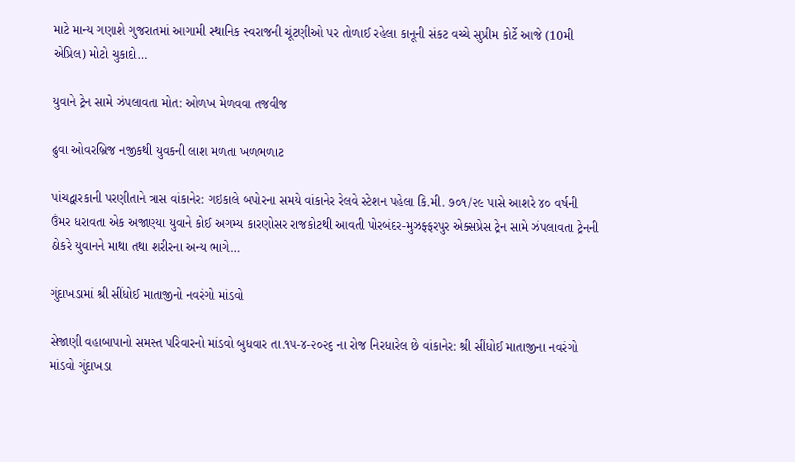માટે માન્ય ગણાશે ગુજરાતમાં આગામી સ્થાનિક સ્વરાજની ચૂંટણીઓ પર તોળાઈ રહેલા કાનૂની સંકટ વચ્ચે સુપ્રીમ કોર્ટે આજે (10મી એપ્રિલ) મોટો ચુકાદો…

યુવાને ટ્રેન સામે ઝંપલાવતા મોત: ઓળખ મેળવવા તજવીજ

ઢુવા ઓવરબ્રિજ નજીકથી યુવકની લાશ મળતા ખળભળાટ

પાંચદ્વારકાની પરણીતાને ત્રાસ વાંકાનેર: ગઇકાલે બપોરના સમયે વાંકાનેર રેલવે સ્ટેશન પહેલા કિ.મી. ૭૦૧/૨૯ પાસે આશરે ૪૦ વર્ષની ઉંમર ધરાવતા એક અજાણ્યા યુવાને કોઈ અગમ્ય કારણોસર રાજકોટથી આવતી પોરબંદર-મુઝફ્ફરપુર એક્સપ્રેસ ટ્રેન સામે ઝંપલાવતા ટ્રેનની ઠોકરે યુવાનને માથા તથા શરીરના અન્ય ભાગે…

ગુંદાખડામાં શ્રી સીંધોઈ માતાજીનો નવરંગો માંડવો

સેજાણી વહાબાપાનો સમસ્ત પરિવારનો માંડવો બુધવાર તા.૧૫-૪-૨૦૨૬ ના રોજ નિરધારેલ છે વાંકાનેર: શ્રી સીંધોઈ માતાજીના નવરંગો માંડવો ગુંદાખડા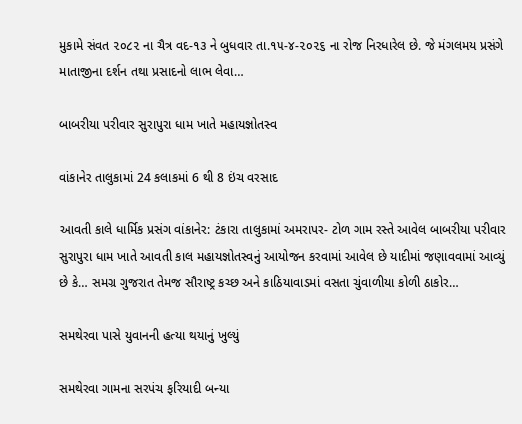મુકામે સંવત ૨૦૮૨ ના ચૈત્ર વદ-૧૩ ને બુધવાર તા.૧૫-૪-૨૦૨૬ ના રોજ નિરધારેલ છે. જે મંગલમય પ્રસંગે માતાજીના દર્શન તથા પ્રસાદનો લાભ લેવા…

બાબરીયા પરીવાર સુરાપુરા ધામ ખાતે મહાયજ્ઞોતસ્વ

વાંકાનેર તાલુકામાં 24 કલાકમાં 6 થી 8 ઇંચ વરસાદ

આવતી કાલે ધાર્મિક પ્રસંગ વાંકાનેર: ટંકારા તાલુકામાં અમરાપર- ટોળ ગામ રસ્તે આવેલ બાબરીયા પરીવાર સુરાપુરા ધામ ખાતે આવતી કાલ મહાયજ્ઞોતસ્વનું આયોજન કરવામાં આવેલ છે યાદીમાં જણાવવામાં આવ્યું છે કે… સમગ્ર ગુજરાત તેમજ સૌરાષ્ટ્ર કચ્છ અને કાઠિયાવાડમાં વસતા ચુંવાળીયા કોળી ઠાકોર…

સમથેરવા પાસે યુવાનની હત્યા થયાનું ખુલ્યું

સમથેરવા ગામના સરપંચ ફરિયાદી બન્યા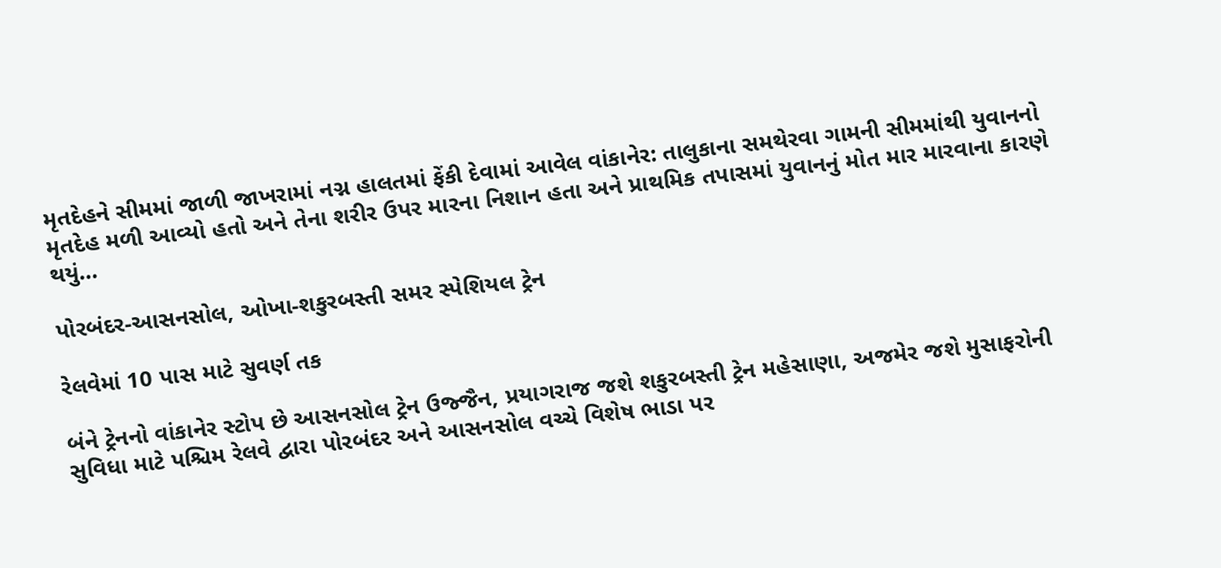મૃતદેહને સીમમાં જાળી જાખરામાં નગ્ન હાલતમાં ફેંકી દેવામાં આવેલ વાંકાનેર: તાલુકાના સમથેરવા ગામની સીમમાંથી યુવાનનો મૃતદેહ મળી આવ્યો હતો અને તેના શરીર ઉપર મારના નિશાન હતા અને પ્રાથમિક તપાસમાં યુવાનનું મોત માર મારવાના કારણે થયું…

પોરબંદર-આસનસોલ, ઓખા-શકુરબસ્તી સમર સ્પેશિયલ ટ્રેન

રેલવેમાં 10 પાસ માટે સુવર્ણ તક

બંને ટ્રેનનો વાંકાનેર સ્ટોપ છે આસનસોલ ટ્રેન ઉજ્જૈન, પ્રયાગરાજ જશે શકુરબસ્તી ટ્રેન મહેસાણા, અજમેર જશે મુસાફરોની સુવિધા માટે પશ્ચિમ રેલવે દ્વારા પોરબંદર અને આસનસોલ વચ્ચે વિશેષ ભાડા પર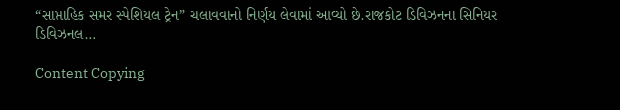“સાપ્તાહિક સમર સ્પેશિયલ ટ્રેન” ચલાવવાનો નિર્ણય લેવામાં આવ્યો છે.રાજકોટ ડિવિઝનના સિનિયર ડિવિઝનલ…

Content Copying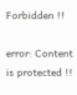Forbidden !!

error: Content is protected !!